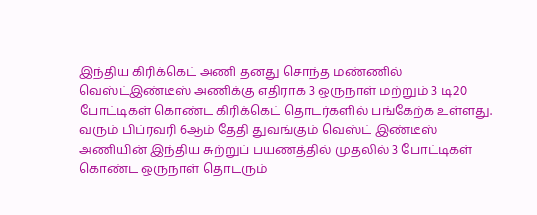இந்திய கிரிக்கெட் அணி தனது சொந்த மண்ணில் வெஸ்ட்இண்டீஸ் அணிக்கு எதிராக 3 ஒருநாள் மற்றும் 3 டி20 போட்டிகள் கொண்ட கிரிக்கெட் தொடர்களில் பங்கேற்க உள்ளது. வரும் பிப்ரவரி 6ஆம் தேதி துவங்கும் வெஸ்ட் இண்டீஸ் அணியின் இந்திய சுற்றுப் பயணத்தில் முதலில் 3 போட்டிகள் கொண்ட ஒருநாள் தொடரும்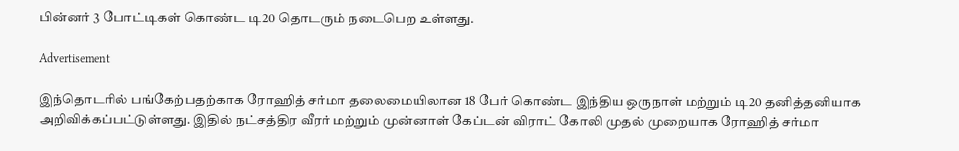பின்னர் 3 போட்டிகள் கொண்ட டி20 தொடரும் நடைபெற உள்ளது.

Advertisement

இந்தொடரில் பங்கேற்பதற்காக ரோஹித் சர்மா தலைமையிலான 18 பேர் கொண்ட இந்திய ஒருநாள் மற்றும் டி20 தனித்தனியாக அறிவிக்கப்பட்டுள்ளது. இதில் நட்சத்திர வீரர் மற்றும் முன்னாள் கேப்டன் விராட் கோலி முதல் முறையாக ரோஹித் சர்மா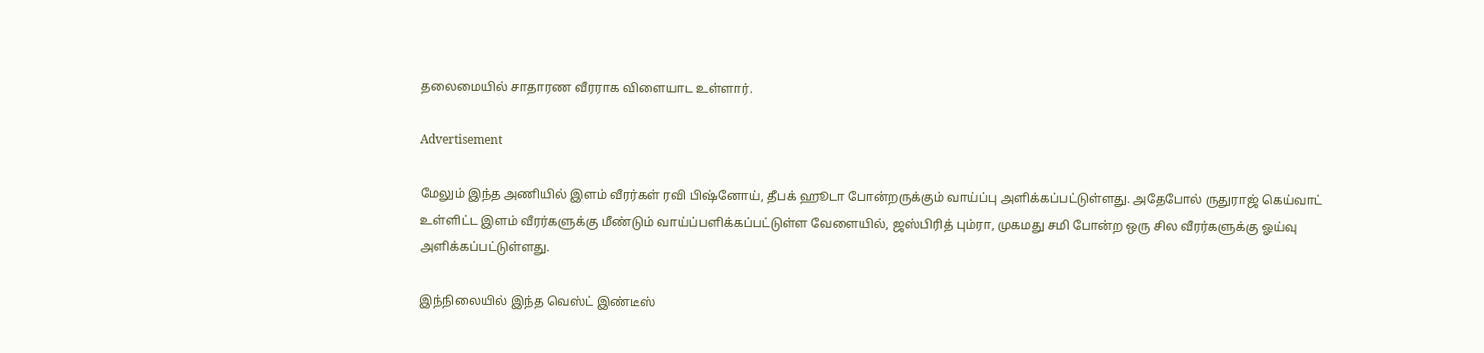தலைமையில் சாதாரண வீரராக விளையாட உள்ளார்.

Advertisement

மேலும் இந்த அணியில் இளம் வீரர்கள் ரவி பிஷ்னோய், தீபக் ஹூடா போன்றருக்கும் வாய்ப்பு அளிக்கப்பட்டுள்ளது. அதேபோல் ருதுராஜ் கெய்வாட் உள்ளிட்ட இளம் வீரர்களுக்கு மீண்டும் வாய்ப்பளிக்கப்பட்டுள்ள வேளையில், ஜஸ்பிரித் பும்ரா, முகமது சமி போன்ற ஒரு சில வீரர்களுக்கு ஓய்வு அளிக்கப்பட்டுள்ளது.

இந்நிலையில் இந்த வெஸ்ட் இண்டீஸ்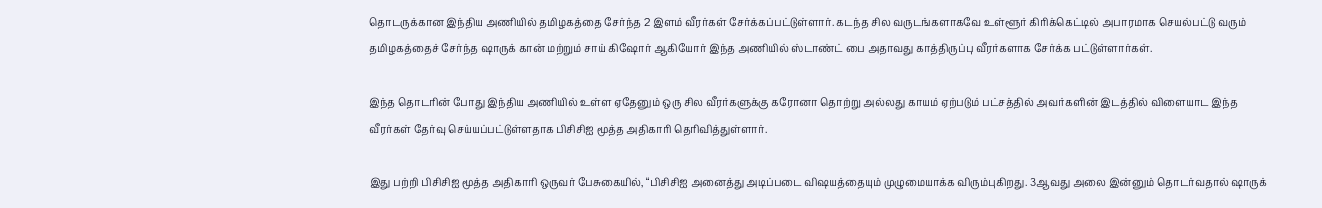தொடருக்கான இந்திய அணியில் தமிழகத்தை சேர்ந்த 2 இளம் வீரர்கள் சேர்க்கப்பட்டுள்ளார். கடந்த சில வருடங்களாகவே உள்ளூர் கிரிக்கெட்டில் அபாரமாக செயல்பட்டு வரும் தமிழகத்தைச் சேர்ந்த ஷாருக் கான் மற்றும் சாய் கிஷோர் ஆகியோர் இந்த அணியில் ஸ்டாண்ட் பை அதாவது காத்திருப்பு வீரர்களாக சேர்க்க பட்டுள்ளார்கள்.

இந்த தொடரின் போது இந்திய அணியில் உள்ள ஏதேனும் ஒரு சில வீரர்களுக்கு கரோனா தொற்று அல்லது காயம் ஏற்படும் பட்சத்தில் அவர்களின் இடத்தில் விளையாட இந்த வீரர்கள் தேர்வு செய்யப்பட்டுள்ளதாக பிசிசிஐ மூத்த அதிகாரி தெரிவித்துள்ளார்.

இது பற்றி பிசிசிஐ மூத்த அதிகாரி ஒருவர் பேசுகையில், “பிசிசிஐ அனைத்து அடிப்படை விஷயத்தையும் முழுமையாக்க விரும்புகிறது. 3ஆவது அலை இன்னும் தொடர்வதால் ஷாருக்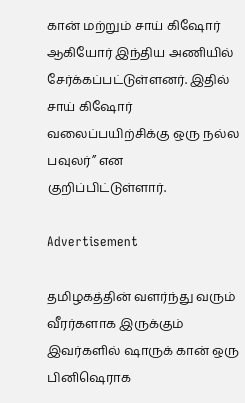கான் மற்றும் சாய் கிஷோர் ஆகியோர் இந்திய அணியில் சேர்க்கப்பட்டுள்ளனர். இதில் சாய் கிஷோர் வலைப்பயிற்சிக்கு ஒரு நல்ல பவுலர்” என குறிப்பிட்டுள்ளார்.

Advertisement

தமிழகத்தின் வளர்ந்து வரும் வீரர்களாக இருக்கும் இவர்களில் ஷாருக் கான் ஒரு பினிஷெராக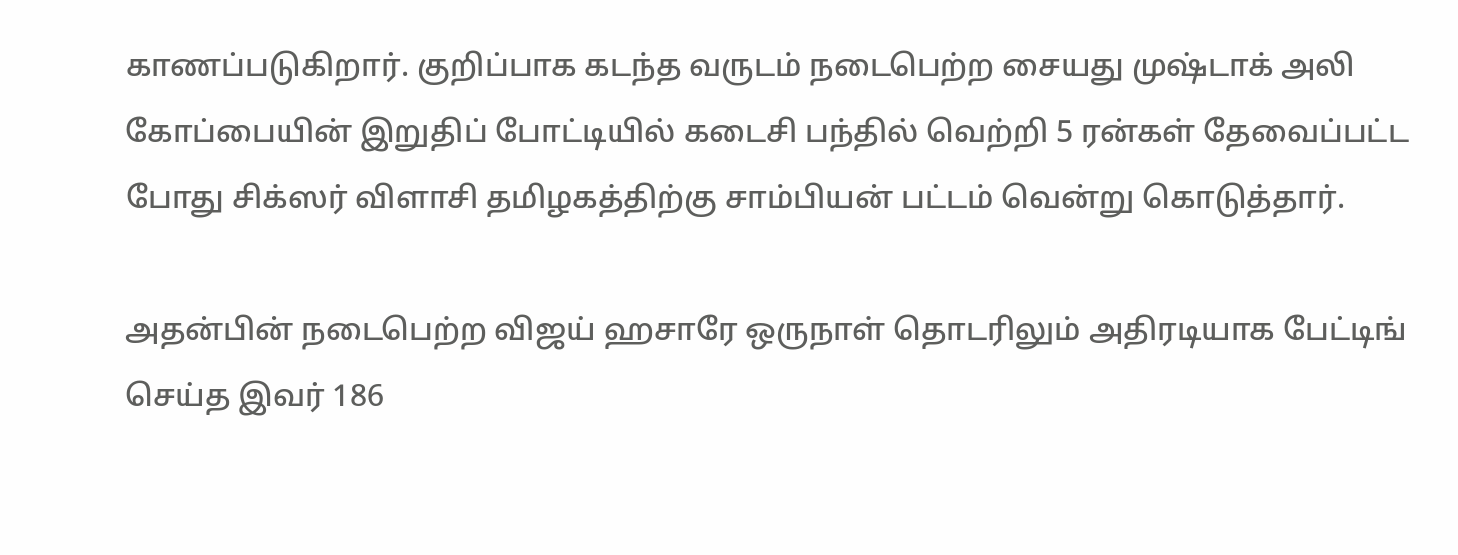காணப்படுகிறார். குறிப்பாக கடந்த வருடம் நடைபெற்ற சையது முஷ்டாக் அலி கோப்பையின் இறுதிப் போட்டியில் கடைசி பந்தில் வெற்றி 5 ரன்கள் தேவைப்பட்ட போது சிக்ஸர் விளாசி தமிழகத்திற்கு சாம்பியன் பட்டம் வென்று கொடுத்தார்.

அதன்பின் நடைபெற்ற விஜய் ஹசாரே ஒருநாள் தொடரிலும் அதிரடியாக பேட்டிங் செய்த இவர் 186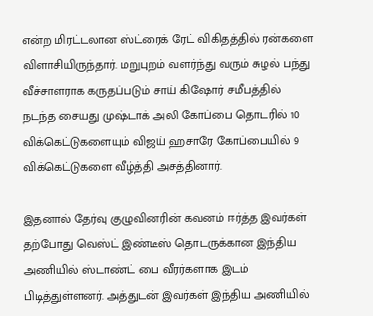என்ற மிரட்டலான ஸ்ட்ரைக் ரேட் விகிதத்தில் ரன்களை விளாசியிருந்தார். மறுபுறம் வளர்ந்து வரும் சுழல் பந்து வீச்சாளராக கருதப்படும் சாய் கிஷோர் சமீபத்தில் நடந்த சையது முஷ்டாக் அலி கோப்பை தொடரில் 10 விக்கெட்டுகளையும் விஜய் ஹசாரே கோப்பையில் 9 விக்கெட்டுகளை வீழ்த்தி அசத்தினார்.

இதனால் தேர்வு குழுவினரின் கவனம் ஈர்த்த இவர்கள் தற்போது வெஸ்ட் இண்டீஸ் தொடருக்கான இந்திய அணியில் ஸ்டாண்ட் பை வீரர்களாக இடம் பிடித்துள்ளனர். அத்துடன் இவர்கள் இந்திய அணியில்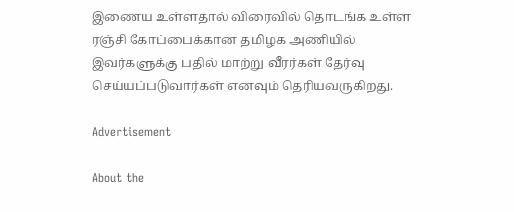இணைய உள்ளதால் விரைவில் தொடங்க உள்ள ரஞ்சி கோப்பைக்கான தமிழக அணியில் இவர்களுக்கு பதில் மாற்று வீரர்கள் தேர்வு செய்யப்படுவார்கள் எனவும் தெரியவருகிறது.

Advertisement

About the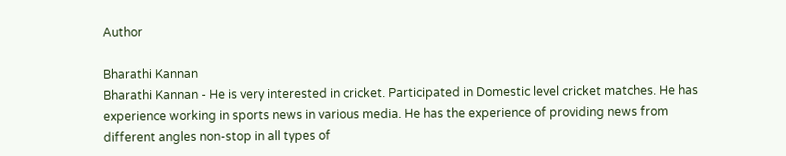Author

Bharathi Kannan
Bharathi Kannan - He is very interested in cricket. Participated in Domestic level cricket matches. He has experience working in sports news in various media. He has the experience of providing news from different angles non-stop in all types of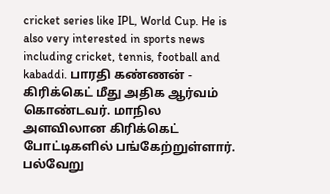cricket series like IPL, World Cup. He is also very interested in sports news including cricket, tennis, football and kabaddi. பாரதி கண்ணன் - கிரிக்கெட் மீது அதிக ஆர்வம் கொண்டவர். மாநில அளவிலான கிரிக்கெட் போட்டிகளில் பங்கேற்றுள்ளார். பல்வேறு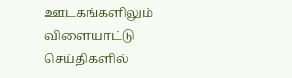ஊடகங்களிலும் விளையாட்டு செய்திகளில்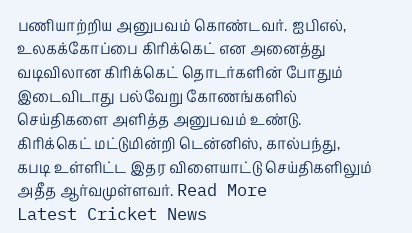பணியாற்றிய அனுபவம் கொண்டவர். ஐபிஎல், உலகக்கோப்பை கிரிக்கெட் என அனைத்து வடிவிலான கிரிக்கெட் தொடர்களின் போதும் இடைவிடாது பல்வேறு கோணங்களில் செய்திகளை அளித்த அனுபவம் உண்டு. கிரிக்கெட் மட்டுமின்றி டென்னிஸ், கால்பந்து, கபடி உள்ளிட்ட இதர விளையாட்டு செய்திகளிலும் அதீத ஆர்வமுள்ளவர். Read More
Latest Cricket News